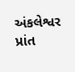અંકલેશ્વર પ્રાંત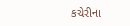કચેરીના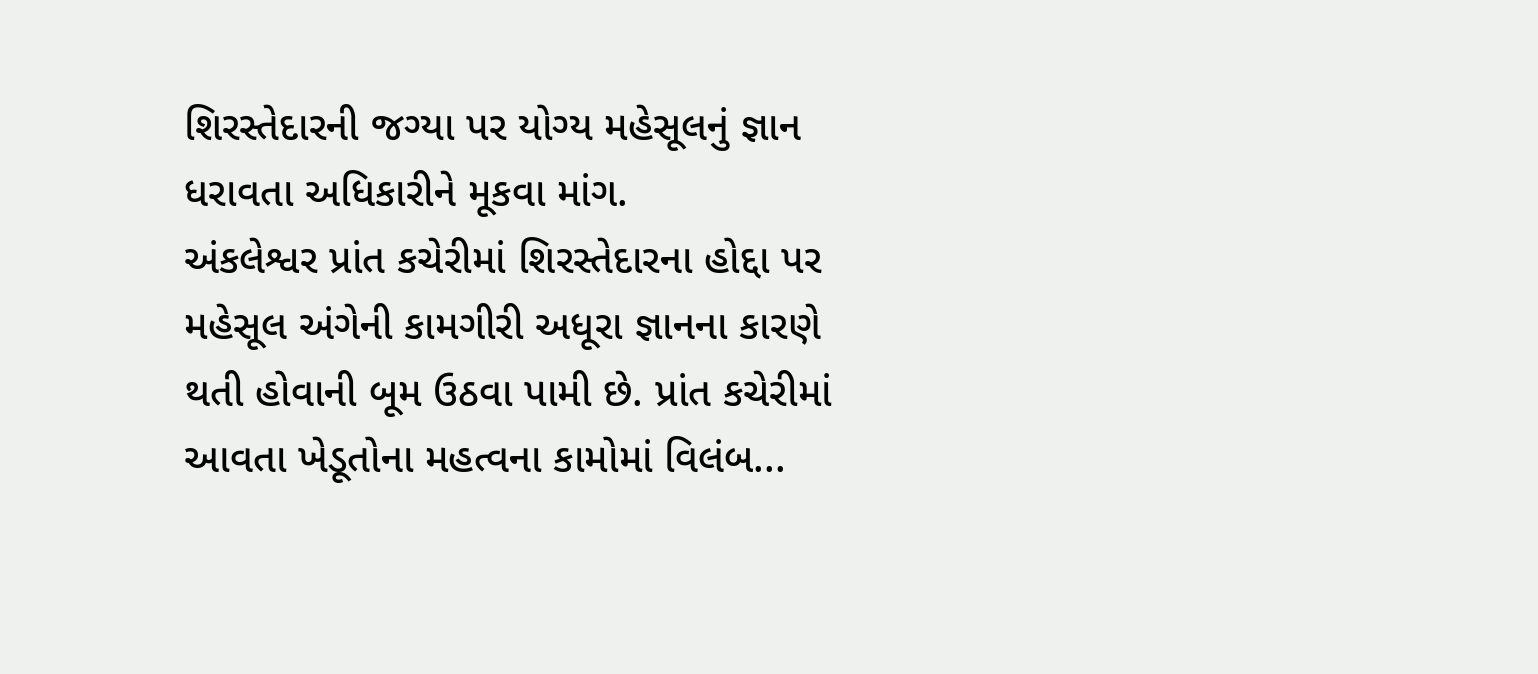શિરસ્તેદારની જગ્યા પર યોગ્ય મહેસૂલનું જ્ઞાન ધરાવતા અધિકારીને મૂકવા માંગ.
અંકલેશ્વર પ્રાંત કચેરીમાં શિરસ્તેદારના હોદ્દા પર મહેસૂલ અંગેની કામગીરી અધૂરા જ્ઞાનના કારણે થતી હોવાની બૂમ ઉઠવા પામી છે. પ્રાંત કચેરીમાં આવતા ખેડૂતોના મહત્વના કામોમાં વિલંબ...